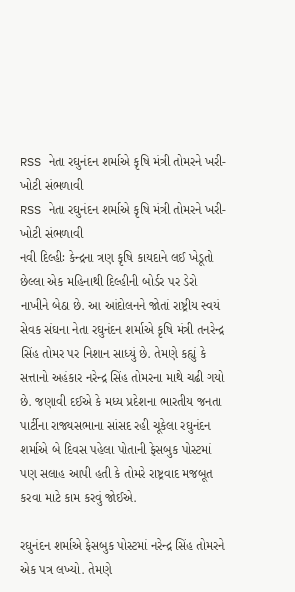RSS નેતા રઘુનંદન શર્માએ કૃષિ મંત્રી તોમરને ખરી-ખોટી સંભળાવી
RSS નેતા રઘુનંદન શર્માએ કૃષિ મંત્રી તોમરને ખરી-ખોટી સંભળાવી
નવી દિલ્હીઃ કેન્દ્રના ત્રણ કૃષિ કાયદાને લઈ ખેડૂતો છેલ્લા એક મહિનાથી દિલ્હીની બોર્ડર પર ડેરો નાખીને બેઠા છે. આ આંદોલનને જોતાં રાષ્ટ્રીય સ્વયં સેવક સંઘના નેતા રઘુનંદન શર્માએ કૃષિ મંત્રી તનરેન્દ્ર સિંહ તોમર પર નિશાન સાધ્યું છે. તેમણે કહ્યું કે સત્તાનો અહંકાર નરેન્દ્ર સિંહ તોમરના માથે ચઢી ગયો છે. જણાવી દઈએ કે મધ્ય પ્રદેશના ભારતીય જનતા પાર્ટીના રાજ્યસભાના સાંસદ રહી ચૂકેલા રઘુનંદન શર્માએ બે દિવસ પહેલા પોતાની ફેસબુક પોસ્ટમાં પણ સલાહ આપી હતી કે તોમરે રાષ્ટ્રવાદ મજબૂત કરવા માટે કામ કરવું જોઈએ.

રઘુનંદન શર્માએ ફેસબુક પોસ્ટમાં નરેન્દ્ર સિંહ તોમરને એક પત્ર લખ્યો. તેમણે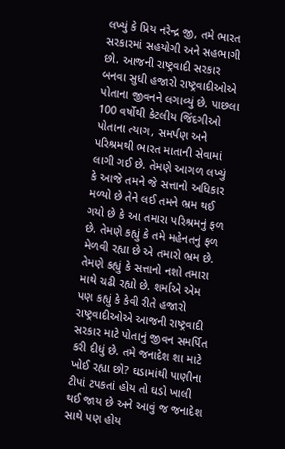લખ્યું કે પ્રિય નરેન્દ્ર જી, તમે ભારત સરકારમાં સહયોગી અને સહભાગી છો. આજની રાષ્ટ્રવાદી સરકાર બનવા સુધી હજારો રાષ્ટ્રવાદીઓએ પોતાના જીવનને લગાવ્યું છે. પાછલા 100 વર્ષોથી કેટલીય જિંદગીઓ પોતાના ત્યાગ, સમર્પણ અને પરિશ્રમથી ભારત માતાની સેવામાં લાગી ગઈ છે. તેમણે આગળ લખ્યું કે આજે તમને જે સત્તાનો અધિકાર મળ્યો છે તેને લઈ તમને ભ્રમ થઈ ગયો છે કે આ તમારા પરિશ્રમનું ફળ છે. તેમણે કહ્યું કે તમે મહેનતનું ફળ મેળવી રહ્યા છે એ તમારો ભ્રમ છે.
તેમણે કહ્યું કે સત્તાનો નશો તમારા માથે ચઢી રહ્યો છે. શર્માએ એમ પણ કહ્યું કે કેવી રીતે હજારો રાષ્ટ્રવાદીઓએ આજની રાષ્ટ્રવાદી સરકાર માટે પોતાનું જીવન સમર્પિત કરી દીધું છે. તમે જનાદેશ શા માટે ખોઈ રહ્યા છો? ઘડામાંથી પાણીના ટીપાં ટપકતાં હોય તો ઘડો ખાલી થઈ જાય છે અને આવું જ જનાદેશ સાથે પણ હોય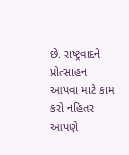છે. રાષ્ટ્રવાદને પ્રોત્સાહન આપવા માટે કામ કરો નહિતર આપણે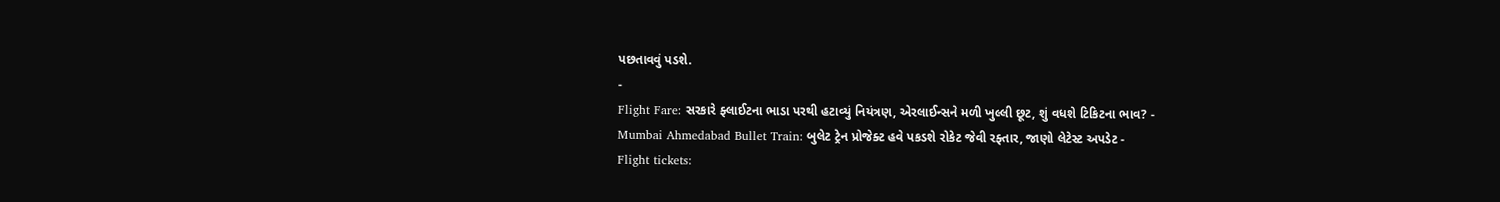પછતાવવું પડશે.
-
Flight Fare: સરકારે ફ્લાઈટના ભાડા પરથી હટાવ્યું નિયંત્રણ, એરલાઈન્સને મળી ખુલ્લી છૂટ, શું વધશે ટિકિટના ભાવ? -
Mumbai Ahmedabad Bullet Train: બુલેટ ટ્રેન પ્રોજેક્ટ હવે પકડશે રોકેટ જેવી રફ્તાર, જાણો લેટેસ્ટ અપડેટ -
Flight tickets: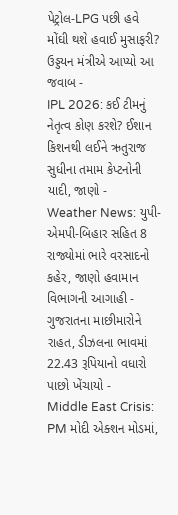પેટ્રોલ-LPG પછી હવે મોંઘી થશે હવાઈ મુસાફરી? ઉડ્ડયન મંત્રીએ આપ્યો આ જવાબ -
IPL 2026: કઈ ટીમનું નેતૃત્વ કોણ કરશે? ઈશાન કિશનથી લઈને ઋતુરાજ સુધીના તમામ કેપ્ટનોની યાદી, જાણો -
Weather News: યુપી-એમપી-બિહાર સહિત 8 રાજ્યોમાં ભારે વરસાદનો કહેર, જાણો હવામાન વિભાગની આગાહી -
ગુજરાતના માછીમારોને રાહત, ડીઝલના ભાવમાં 22.43 રૂપિયાનો વધારો પાછો ખેંચાયો -
Middle East Crisis: PM મોદી એક્શન મોડમાં,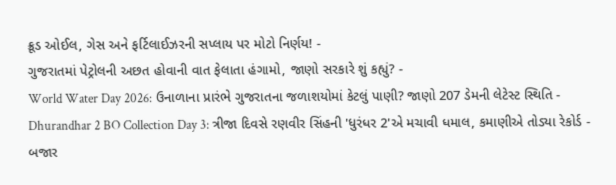ક્રૂડ ઓઈલ, ગેસ અને ફર્ટિલાઈઝરની સપ્લાય પર મોટો નિર્ણય! -
ગુજરાતમાં પેટ્રોલની અછત હોવાની વાત ફેલાતા હંગામો, જાણો સરકારે શું કહ્યું? -
World Water Day 2026: ઉનાળાના પ્રારંભે ગુજરાતના જળાશયોમાં કેટલું પાણી? જાણો 207 ડેમની લેટેસ્ટ સ્થિતિ -
Dhurandhar 2 BO Collection Day 3: ત્રીજા દિવસે રણવીર સિંહની 'ધુરંધર 2'એ મચાવી ધમાલ, કમાણીએ તોડ્યા રેકોર્ડ -
બજાર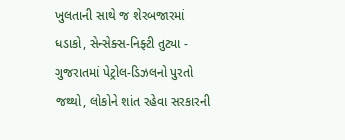ખુલતાની સાથે જ શેરબજારમાં ધડાકો, સેન્સેક્સ-નિફ્ટી તુટ્યા -
ગુજરાતમાં પેટ્રોલ-ડિઝલનો પુરતો જથ્થો, લોકોને શાંત રહેવા સરકારની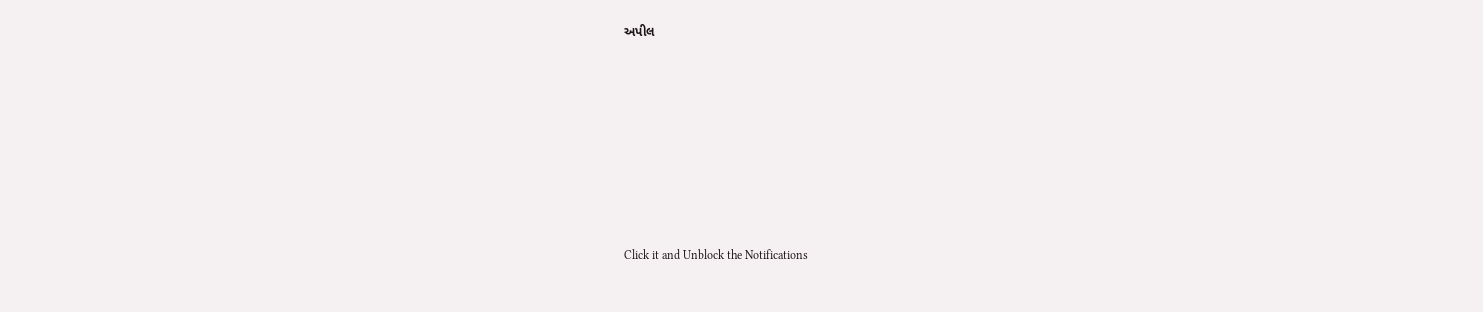અપીલ











Click it and Unblock the Notifications